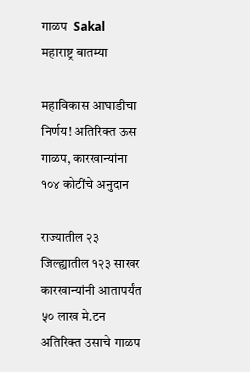गाळप  Sakal
महाराष्ट्र बातम्या

महाविकास आघाडीचा निर्णय! अतिरिक्त ऊस गाळप, कारखान्यांना १०४ कोटींचे अनुदान

राज्यातील २३ जिल्ह्यातील १२३ साखर कारखान्यांनी आतापर्यंत ५० लाख मे.टन अतिरिक्त उसाचे गाळप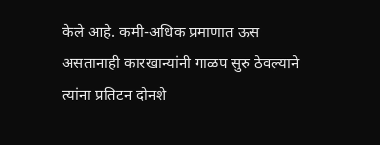केले आहे. कमी-अधिक प्रमाणात ऊस असतानाही कारखान्यांनी गाळप सुरु ठेवल्याने त्यांना प्रतिटन दोनशे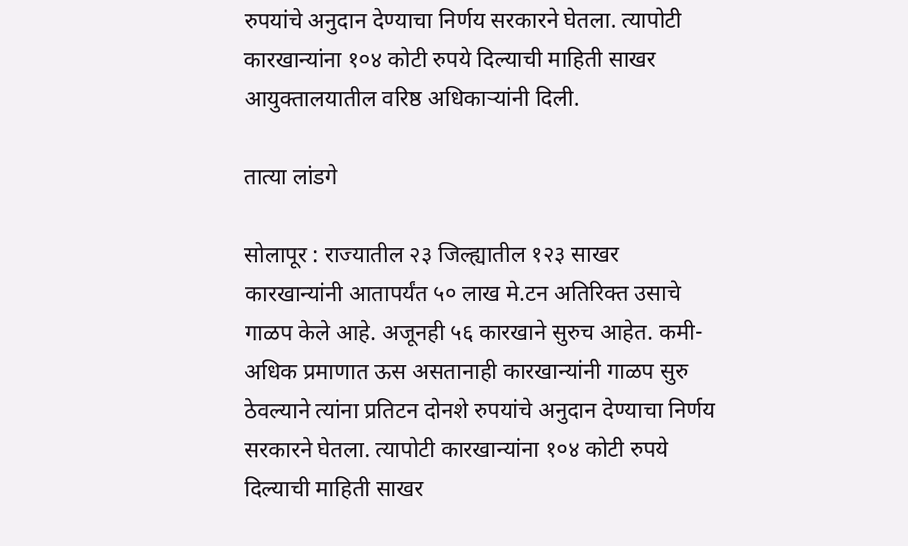रुपयांचे अनुदान देण्याचा निर्णय सरकारने घेतला. त्यापोटी कारखान्यांना १०४ कोटी रुपये दिल्याची माहिती साखर आयुक्तालयातील वरिष्ठ अधिकाऱ्यांनी दिली.

तात्या लांडगे

सोलापूर : राज्यातील २३ जिल्ह्यातील १२३ साखर कारखान्यांनी आतापर्यंत ५० लाख मे.टन अतिरिक्त उसाचे गाळप केले आहे. अजूनही ५६ कारखाने सुरुच आहेत. कमी-अधिक प्रमाणात ऊस असतानाही कारखान्यांनी गाळप सुरु ठेवल्याने त्यांना प्रतिटन दोनशे रुपयांचे अनुदान देण्याचा निर्णय सरकारने घेतला. त्यापोटी कारखान्यांना १०४ कोटी रुपये दिल्याची माहिती साखर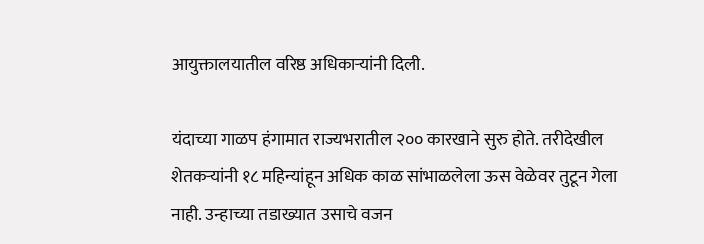आयुक्तालयातील वरिष्ठ अधिकाऱ्यांनी दिली.

यंदाच्या गाळप हंगामात राज्यभरातील २०० कारखाने सुरु होते. तरीदेखील शेतकऱ्यांनी १८ महिन्यांहून अधिक काळ सांभाळलेला ऊस वेळेवर तुटून गेला नाही. उन्हाच्या तडाख्यात उसाचे वजन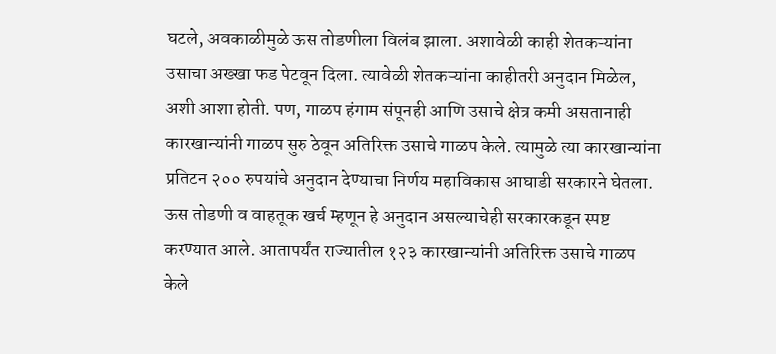घटले, अवकाळीमुळे ऊस तोडणीला विलंब झाला. अशावेळी काही शेतकऱ्यांना उसाचा अख्खा फड पेटवून दिला. त्यावेळी शेतकऱ्यांना काहीतरी अनुदान मिळेल, अशी आशा होती. पण, गाळप हंगाम संपूनही आणि उसाचे क्षेत्र कमी असतानाही कारखान्यांनी गाळप सुरु ठेवून अतिरिक्त उसाचे गाळप केले. त्यामुळे त्या कारखान्यांना प्रतिटन २०० रुपयांचे अनुदान देण्याचा निर्णय महाविकास आघाडी सरकारने घेतला. ऊस तोडणी व वाहतूक खर्च म्हणून हे अनुदान असल्याचेही सरकारकडून स्पष्ट करण्यात आले. आतापर्यंत राज्यातील १२३ कारखान्यांनी अतिरिक्त उसाचे गाळप केले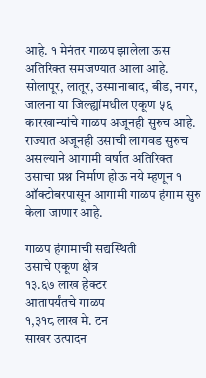आहे. १ मेनंतर गाळप झालेला ऊस अतिरिक्त समजण्यात आला आहे. सोलापूर, लातूर, उस्मानाबाद, बीड, नगर, जालना या जिल्ह्यांमधील एकूण ५६ कारखान्यांचे गाळप अजूनही सुरुच आहे. राज्यात अजूनही उसाची लागवड सुरुच असल्याने आगामी वर्षात अतिरिक्त उसाचा प्रश्न निर्माण होऊ नये म्हणून १ ऑक्टोबरपासून आगामी गाळप हंगाम सुरु केला जाणार आहे.

गाळप हंगामाची सद्यस्थिती
उसाचे एकूण क्षेत्र
१३.६७ लाख हेक्टर
आतापर्यंतचे गाळप
१,३१८ लाख मे. टन
साखर उत्पादन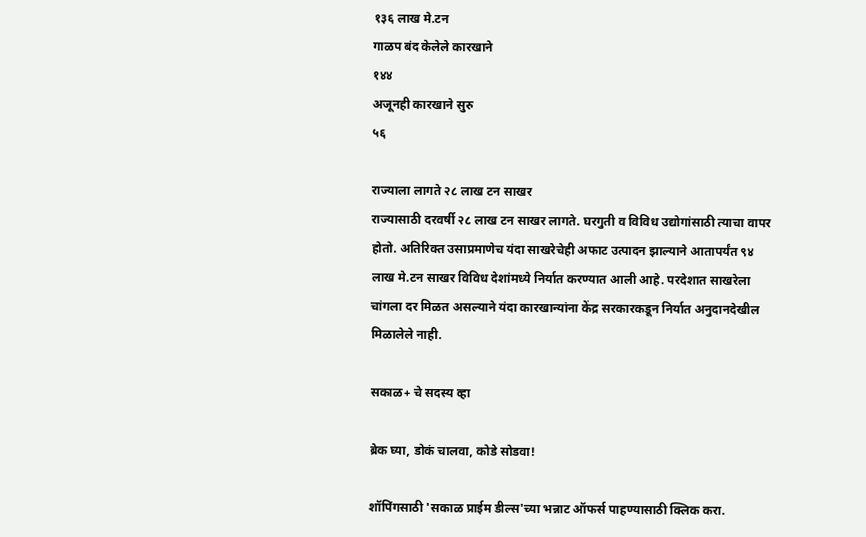१३६ लाख मे.टन
गाळप बंद केलेले कारखाने
१४४
अजूनही कारखाने सुरु
५६

राज्याला लागते २८ लाख टन साखर
राज्यासाठी दरवर्षी २८ लाख टन साखर लागते. घरगुती व विविध उद्योगांसाठी त्याचा वापर होतो. अतिरिक्त उसाप्रमाणेच यंदा साखरेचेही अफाट उत्पादन झाल्याने आतापर्यंत ९४ लाख मे.टन साखर विविध देशांमध्ये निर्यात करण्यात आली आहे. परदेशात साखरेला चांगला दर मिळत असल्याने यंदा कारखान्यांना केंद्र सरकारकडून निर्यात अनुदानदेखील मिळालेले नाही.

सकाळ+ चे सदस्य व्हा

ब्रेक घ्या, डोकं चालवा, कोडे सोडवा!

शॉपिंगसाठी 'सकाळ प्राईम डील्स'च्या भन्नाट ऑफर्स पाहण्यासाठी क्लिक करा.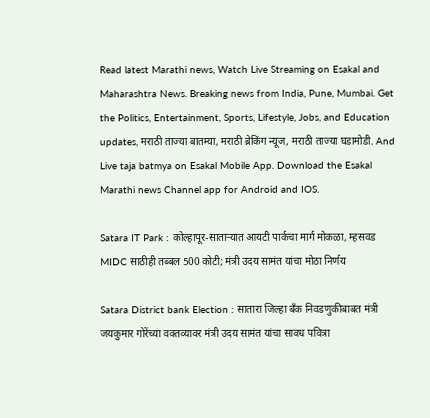Read latest Marathi news, Watch Live Streaming on Esakal and Maharashtra News. Breaking news from India, Pune, Mumbai. Get the Politics, Entertainment, Sports, Lifestyle, Jobs, and Education updates, मराठी ताज्या बातम्या, मराठी ब्रेकिंग न्यूज, मराठी ताज्या घडामोडी. And Live taja batmya on Esakal Mobile App. Download the Esakal Marathi news Channel app for Android and IOS.

Satara IT Park : कोल्हापूर-साताऱ्यात आयटी पार्कचा मार्ग मोकळा, म्हसवड MIDC साठीही तब्बल 500 कोटी; मंत्री उदय सामंत यांचा मोठा निर्णय

Satara District bank Election : सातारा जिल्हा बॅंक निवडणुकीबाबत मंत्री जयकुमार गोरेंच्या वक्तव्यावर मंत्री उदय सामंत यांचा सावध पवित्रा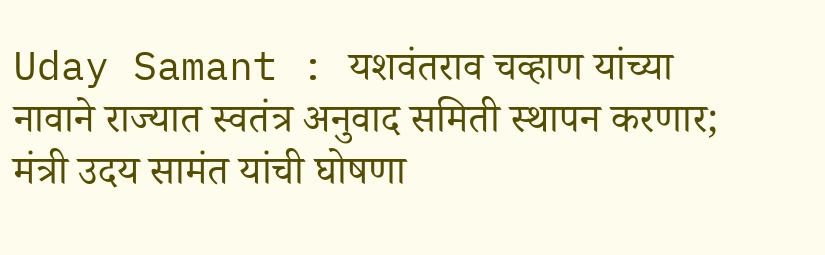Uday Samant : यशवंतराव चव्हाण यांच्या नावाने राज्यात स्वतंत्र अनुवाद समिती स्थापन करणार; मंत्री उदय सामंत यांची घोषणा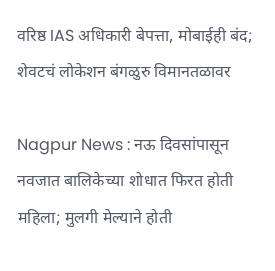वरिष्ठ IAS अधिकारी बेपत्ता, मोबाईही बंद; शेवटचं लोकेशन बंगळुरु विमानतळावर

Nagpur News : नऊ दिवसांपासून नवजात बालिकेच्या शोधात फिरत होती महिला; मुलगी मेल्याने होती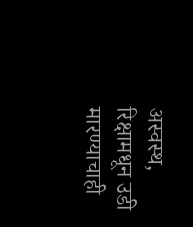अस्वस्थ, रिक्षामधून उडी मारण्याचाही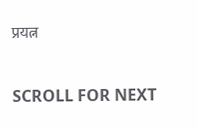प्रयत्न

SCROLL FOR NEXT